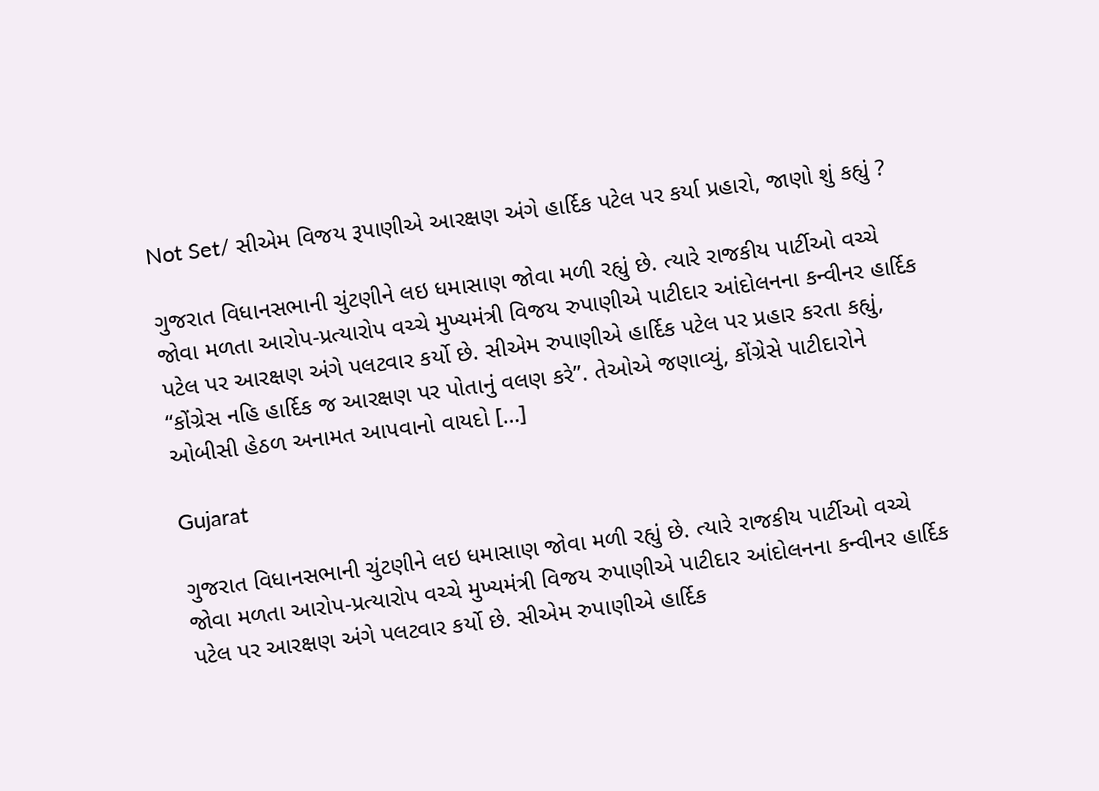Not Set/ સીએમ વિજય રૂપાણીએ આરક્ષણ અંગે હાર્દિક પટેલ પર કર્યા પ્રહારો, જાણો શું કહ્યું ?

ગુજરાત વિધાનસભાની ચુંટણીને લઇ ધમાસાણ જોવા મળી રહ્યું છે. ત્યારે રાજકીય પાર્ટીઓ વચ્ચે જોવા મળતા આરોપ-પ્રત્યારોપ વચ્ચે મુખ્યમંત્રી વિજય રુપાણીએ પાટીદાર આંદોલનના કન્વીનર હાર્દિક પટેલ પર આરક્ષણ અંગે પલટવાર કર્યો છે. સીએમ રુપાણીએ હાર્દિક પટેલ પર પ્રહાર કરતા કહ્યું, “કોંગ્રેસ નહિ હાર્દિક જ આરક્ષણ પર પોતાનું વલણ કરે”. તેઓએ જણાવ્યું, કોંગ્રેસે પાટીદારોને ઓબીસી હેઠળ અનામત આપવાનો વાયદો […]

Gujarat

ગુજરાત વિધાનસભાની ચુંટણીને લઇ ધમાસાણ જોવા મળી રહ્યું છે. ત્યારે રાજકીય પાર્ટીઓ વચ્ચે જોવા મળતા આરોપ-પ્રત્યારોપ વચ્ચે મુખ્યમંત્રી વિજય રુપાણીએ પાટીદાર આંદોલનના કન્વીનર હાર્દિક પટેલ પર આરક્ષણ અંગે પલટવાર કર્યો છે. સીએમ રુપાણીએ હાર્દિક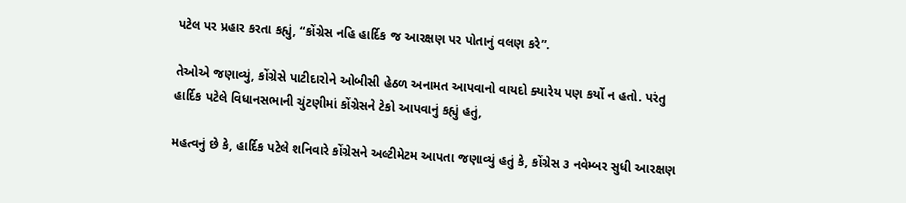પટેલ પર પ્રહાર કરતા કહ્યું, “કોંગ્રેસ નહિ હાર્દિક જ આરક્ષણ પર પોતાનું વલણ કરે”.

તેઓએ જણાવ્યું, કોંગ્રેસે પાટીદારોને ઓબીસી હેઠળ અનામત આપવાનો વાયદો ક્યારેય પણ કર્યો ન હતો. પરંતુ હાર્દિક પટેલે વિધાનસભાની ચુંટણીમાં કોંગ્રેસને ટેકો આપવાનું કહ્યું હતું,

મહત્વનું છે કે, હાર્દિક પટેલે શનિવારે કોંગ્રેસને અલ્ટીમેટમ આપતા જણાવ્યું હતું કે, કોંગ્રેસ ૩ નવેમ્બર સુધી આરક્ષણ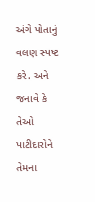અંગે પોતાનું વલણ સ્પષ્ટ કરે. અને જનાવે કે તેઓ પાટીદારોને તેમના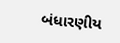બંધારણીય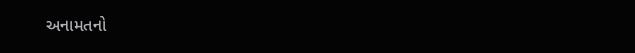અનામતનો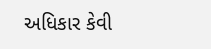અધિકાર કેવી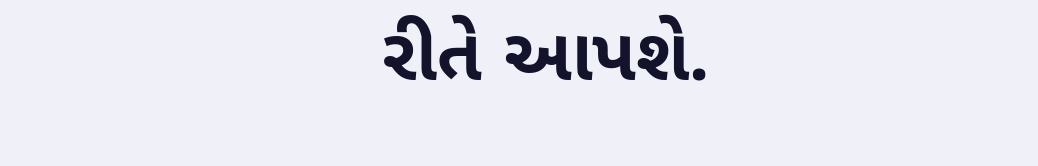રીતે આપશે.